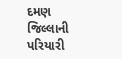દમણ જિલ્લાની પરિયારી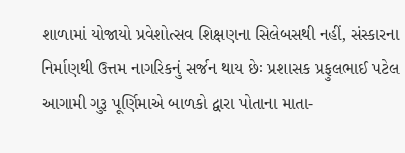શાળામાં યોજાયો પ્રવેશોત્સવ શિક્ષણના સિલેબસથી નહીં, સંસ્કારના નિર્માણથી ઉત્તમ નાગરિકનું સર્જન થાય છેઃ પ્રશાસક પ્રફુલભાઈ પટેલ
આગામી ગુરૂ પૂર્ણિમાએ બાળકો દ્વારા પોતાના માતા-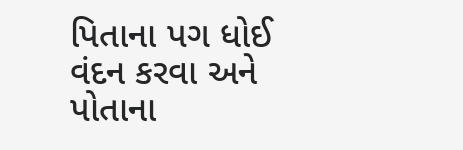પિતાના પગ ધોઈ વંદન કરવા અને પોતાના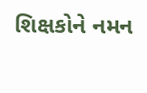શિક્ષકોને નમન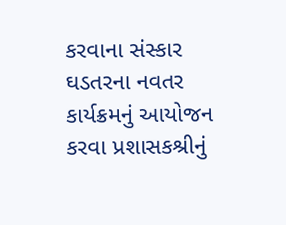કરવાના સંસ્કાર ઘડતરના નવતર કાર્યક્રમનું આયોજન કરવા પ્રશાસકશ્રીનું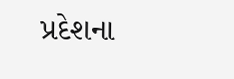પ્રદેશના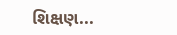શિક્ષણ...